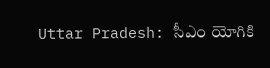Uttar Pradesh: సీఎం యోగికి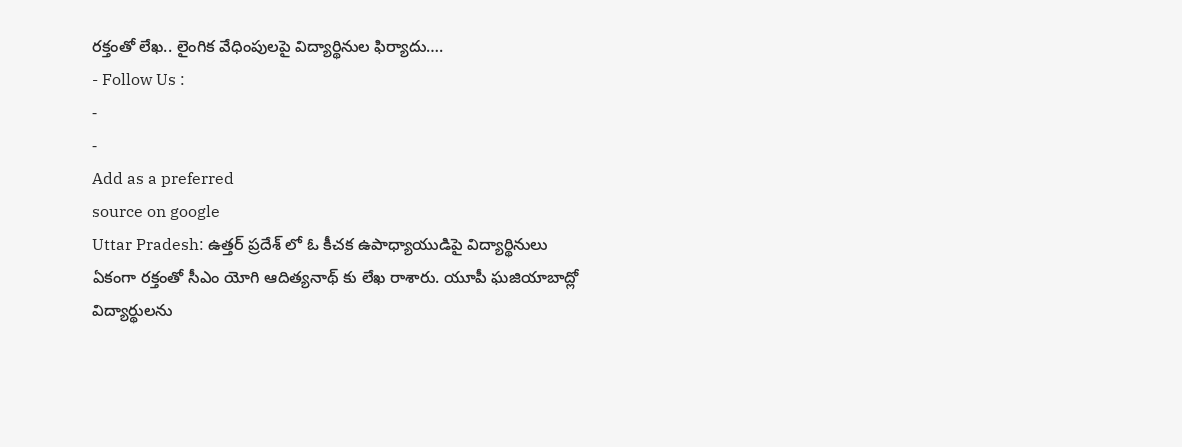రక్తంతో లేఖ.. లైంగిక వేధింపులపై విద్యార్థినుల ఫిర్యాదు….
- Follow Us :
-
-
Add as a preferred
source on google
Uttar Pradesh: ఉత్తర్ ప్రదేశ్ లో ఓ కీచక ఉపాధ్యాయుడిపై విద్యార్థినులు ఏకంగా రక్తంతో సీఎం యోగి ఆదిత్యనాథ్ కు లేఖ రాశారు. యూపీ ఘజియాబాద్లో విద్యార్థులను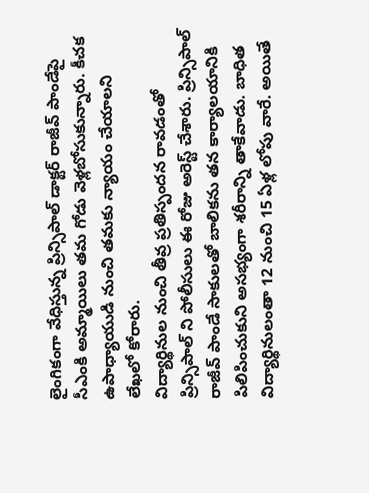లైంగికంగా వేధిస్తున్న ప్రిన్సిపాల్ డాక్టర్ రాజీవ్ పాండేపై సీఎంకి అమ్మాయిలు తమ గోడు వెళ్లబోసుకున్నారు. కీచక ఉపాధ్యాయుడి నుంచి తమకు న్యాయం చేయాలని లేఖలో కోరారు.
విద్యార్థినుల నుంచి తీవ్ర ప్రతిస్పందన రావడంతో ప్రిన్సిపాల్ ని పోలీసులు ఈ రోజు అరెస్ట్ చేశారు. ప్రిన్సిపాల్ రాజీవ్ పాండే సాకులతో బాలికను తన కార్యాలయానికి పిలిపించుకుని అసభ్యంగా శరీరాన్ని తాకేవాడు. బాధిత విద్యార్థినులంతా 12 నుంచి 15 ఏళ్ల లోపు వారే. అయితే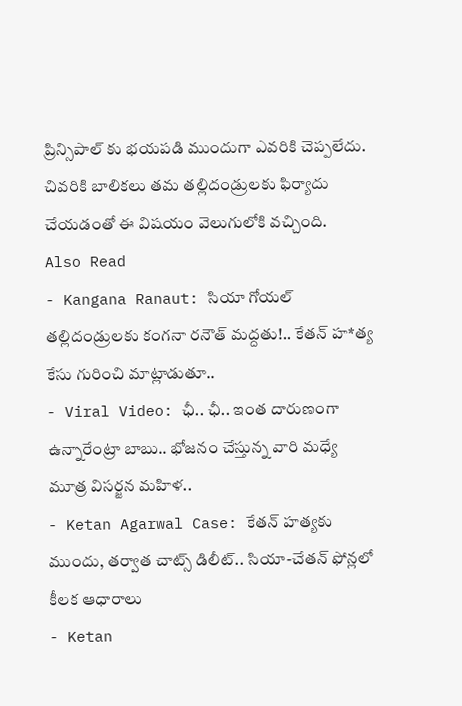ప్రిన్సిపాల్ కు భయపడి ముందుగా ఎవరికి చెప్పలేదు. చివరికి బాలికలు తమ తల్లిదండ్రులకు ఫిర్యాదు చేయడంతో ఈ విషయం వెలుగులోకి వచ్చింది.
Also Read
- Kangana Ranaut: సియా గోయల్ తల్లిదండ్రులకు కంగనా రనౌత్ మద్దతు!.. కేతన్ హ*త్య కేసు గురించి మాట్లాడుతూ..
- Viral Video: ఛీ.. ఛీ.. ఇంత దారుణంగా ఉన్నారేంట్రా బాబు.. భోజనం చేస్తున్న వారి మధ్యే మూత్ర విసర్జన మహిళ..
- Ketan Agarwal Case: కేతన్ హత్యకు ముందు, తర్వాత చాట్స్ డిలీట్.. సియా-చేతన్ ఫోన్లలో కీలక ఆధారాలు
- Ketan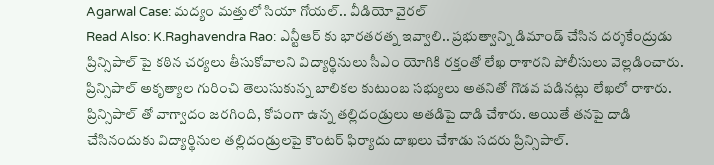Agarwal Case: మద్యం మత్తులో సియా గోయల్.. వీడియో వైరల్
Read Also: K.Raghavendra Rao: ఎన్టీఆర్ కు భారతరత్న ఇవ్వాలి.. ప్రభుత్వాన్ని డిమాండ్ చేసిన దర్శకేంద్రుడు
ప్రిన్సిపాల్ పై కఠిన చర్యలు తీసుకోవాలని విద్యార్థినులు సీఎం యోగికి రక్తంతో లేఖ రాశారని పోలీసులు వెల్లడించారు. ప్రిన్సిపాల్ అకృత్యాల గురించి తెలుసుకున్న బాలికల కుటుంబ సభ్యులు అతనితో గొడవ పడినట్లు లేఖలో రాశారు. ప్రిన్సిపాల్ తో వాగ్వాదం జరగింది, కోపంగా ఉన్న తల్లిదండ్రులు అతడిపై దాడి చేశారు. అయితే తనపై దాడి చేసినందుకు విద్యార్థినుల తల్లిదండ్రులపై కౌంటర్ ఫిర్యాదు దాఖలు చేశాడు సదరు ప్రిన్సిపాల్.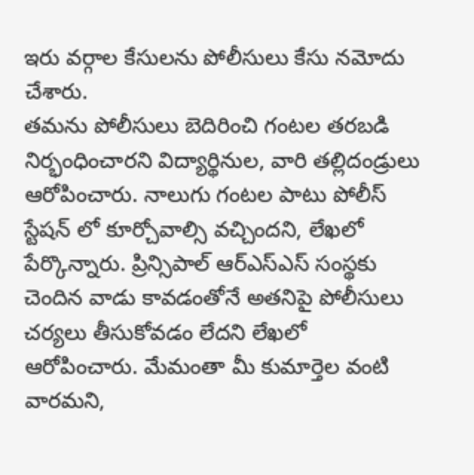ఇరు వర్గాల కేసులను పోలీసులు కేసు నమోదు చేశారు.
తమను పోలీసులు బెదిరించి గంటల తరబడి నిర్భంధించారని విద్యార్థినుల, వారి తల్లిదండ్రులు ఆరోపించారు. నాలుగు గంటల పాటు పోలీస్ స్టేషన్ లో కూర్చోవాల్సి వచ్చిందని, లేఖలో పేర్కొన్నారు. ప్రిన్సిపాల్ ఆర్ఎస్ఎస్ సంస్థకు చెందిన వాడు కావడంతోనే అతనిపై పోలీసులు చర్యలు తీసుకోవడం లేదని లేఖలో ఆరోపించారు. మేమంతా మీ కుమార్తెల వంటి వారమని,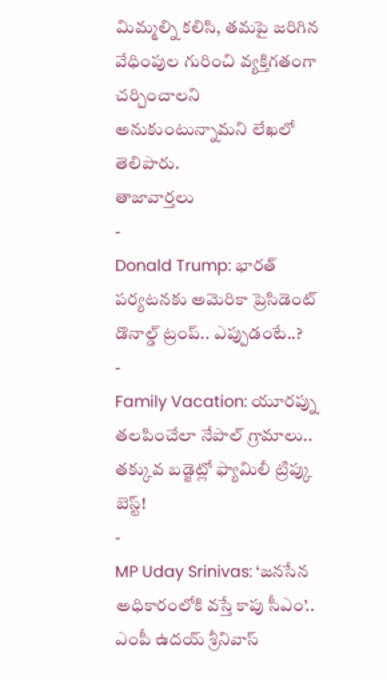మిమ్మల్ని కలిసి, తమపై జరిగిన వేధింపుల గురించి వ్యక్తిగతంగా చర్చించాలని అనుకుంటున్నామని లేఖలో తెలిపారు.
తాజావార్తలు
-
Donald Trump: భారత్ పర్యటనకు అమెరికా ప్రెసిడెంట్ డొనాల్డ్ ట్రంప్.. ఎప్పుడంటే..?
-
Family Vacation: యూరప్ను తలపించేలా నేపాల్ గ్రామాలు.. తక్కువ బడ్జెట్లో ఫ్యామిలీ ట్రిప్కు బెస్ట్!
-
MP Uday Srinivas: ‘జనసేన అధికారంలోకి వస్తే కాపు సీఎం’.. ఎంపీ ఉదయ్ శ్రీనివాస్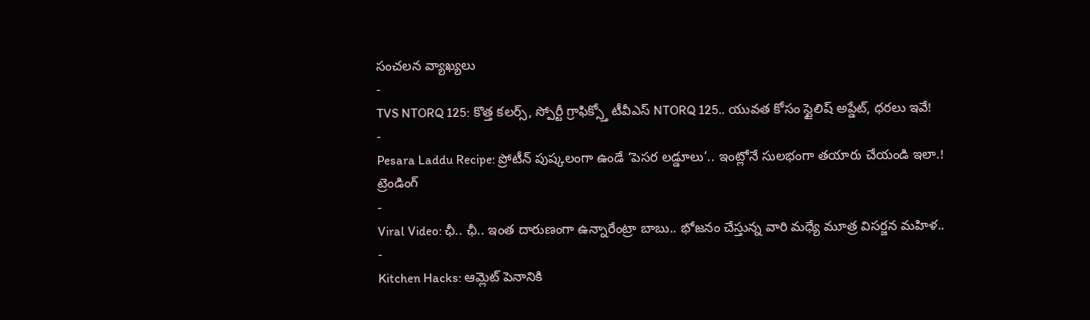సంచలన వ్యాఖ్యలు
-
TVS NTORQ 125: కొత్త కలర్స్, స్పోర్టీ గ్రాఫిక్స్తో టీవీఎస్ NTORQ 125.. యువత కోసం స్టైలిష్ అప్డేట్, ధరలు ఇవే!
-
Pesara Laddu Recipe: ప్రోటీన్ పుష్కలంగా ఉండే ‘పెసర లడ్డూలు’.. ఇంట్లోనే సులభంగా తయారు చేయండి ఇలా.!
ట్రెండింగ్
-
Viral Video: ఛీ.. ఛీ.. ఇంత దారుణంగా ఉన్నారేంట్రా బాబు.. భోజనం చేస్తున్న వారి మధ్యే మూత్ర విసర్జన మహిళ..
-
Kitchen Hacks: ఆమ్లెట్ పెనానికి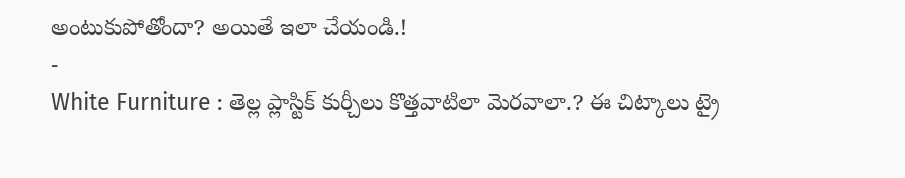అంటుకుపోతోందా? అయితే ఇలా చేయండి.!
-
White Furniture : తెల్ల ప్లాస్టిక్ కుర్చీలు కొత్తవాటిలా మెరవాలా.? ఈ చిట్కాలు ట్రై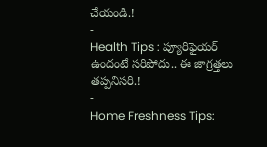చేయండి.!
-
Health Tips : ప్యూరిఫైయర్ ఉందంటే సరిపోదు.. ఈ జాగ్రత్తలు తప్పనిసరి.!
-
Home Freshness Tips: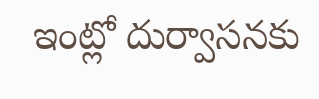ఇంట్లో దుర్వాసనకు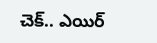చెక్.. ఎయిర్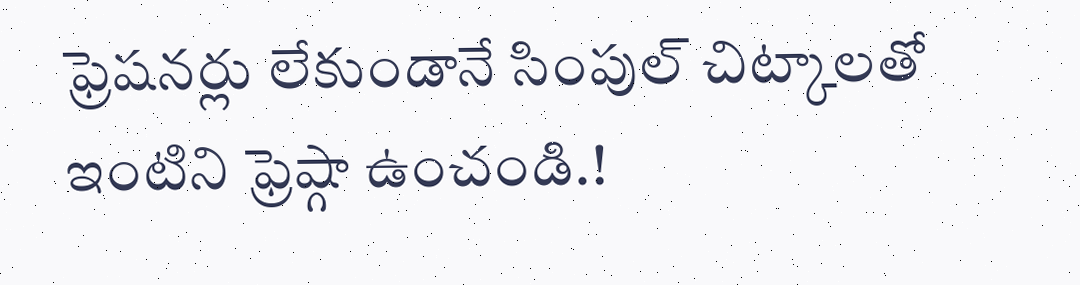ఫ్రెషనర్లు లేకుండానే సింపుల్ చిట్కాలతో ఇంటిని ఫ్రెష్గా ఉంచండి.!